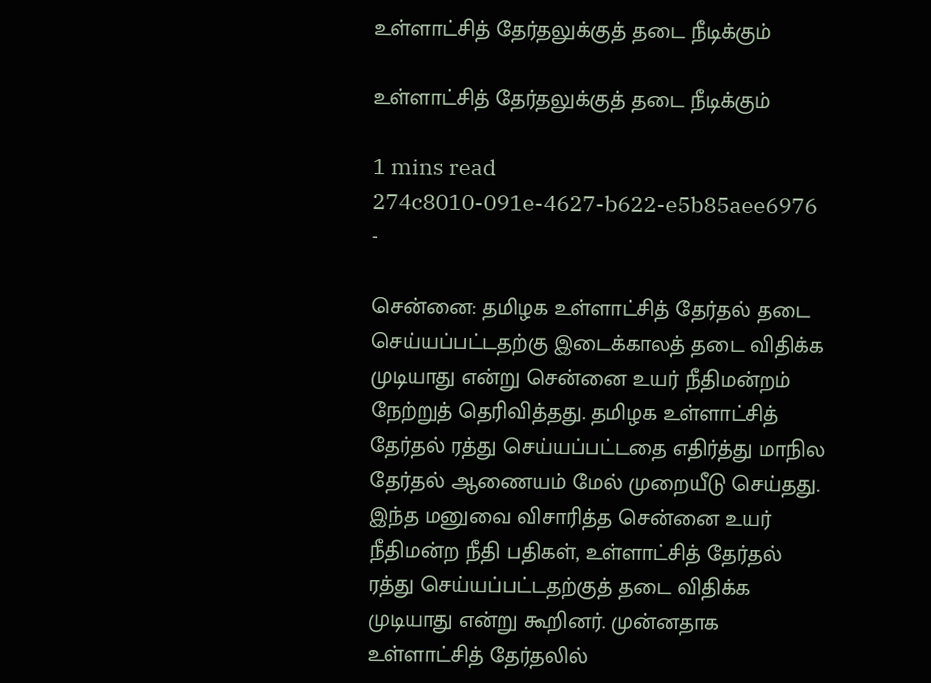உள்ளாட்சித் தேர்தலுக்குத் தடை நீடிக்கும்

உள்ளாட்சித் தேர்தலுக்குத் தடை நீடிக்கும்

1 mins read
274c8010-091e-4627-b622-e5b85aee6976
-

சென்னை: தமிழக உள்ளாட்சித் தேர்தல் தடை செய்யப்பட்டதற்கு இடைக்காலத் தடை விதிக்க முடியாது என்று சென்னை உயர் நீதிமன்றம் நேற்றுத் தெரிவித்தது. தமிழக உள்ளாட்சித் தேர்தல் ரத்து செய்யப்பட்டதை எதிர்த்து மாநில தேர்தல் ஆணையம் மேல் முறையீடு செய்தது. இந்த மனுவை விசாரித்த சென்னை உயர் நீதிமன்ற நீதி பதிகள், உள்ளாட்சித் தேர்தல் ரத்து செய்யப்பட்டதற்குத் தடை விதிக்க முடியாது என்று கூறினர். முன்னதாக உள்ளாட்சித் தேர்தலில்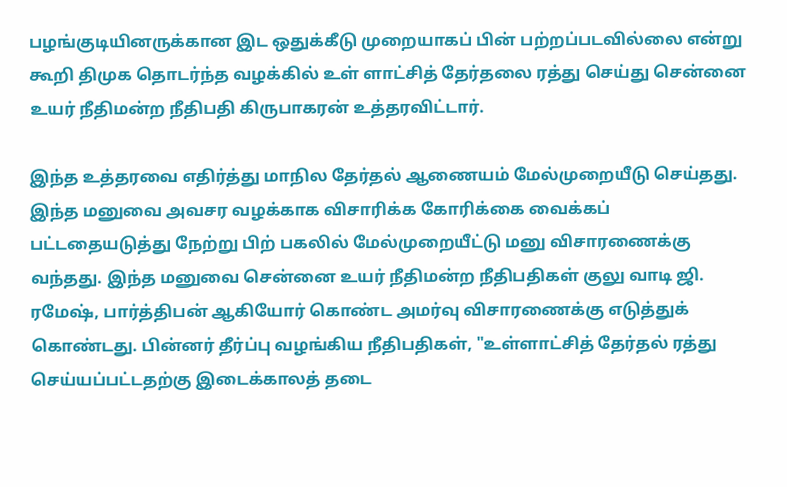பழங்குடியினருக்கான இட ஒதுக்கீடு முறையாகப் பின் பற்றப்படவில்லை என்று கூறி திமுக தொடர்ந்த வழக்கில் உள் ளாட்சித் தேர்தலை ரத்து செய்து சென்னை உயர் நீதிமன்ற நீதிபதி கிருபாகரன் உத்தரவிட்டார்.

இந்த உத்தரவை எதிர்த்து மாநில தேர்தல் ஆணையம் மேல்முறையீடு செய்தது. இந்த மனுவை அவசர வழக்காக விசாரிக்க கோரிக்கை வைக்கப் பட்டதையடுத்து நேற்று பிற் பகலில் மேல்முறையீட்டு மனு விசாரணைக்கு வந்தது. இந்த மனுவை சென்னை உயர் நீதிமன்ற நீதிபதிகள் குலு வாடி ஜி. ரமேஷ், பார்த்திபன் ஆகியோர் கொண்ட அமர்வு விசாரணைக்கு எடுத்துக் கொண்டது. பின்னர் தீர்ப்பு வழங்கிய நீதிபதிகள், "உள்ளாட்சித் தேர்தல் ரத்து செய்யப்பட்டதற்கு இடைக்காலத் தடை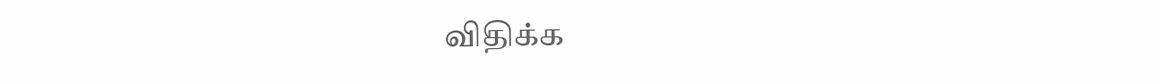விதிக்க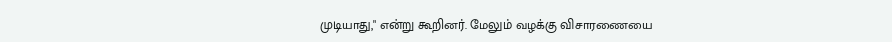முடியாது," என்று கூறினர். மேலும் வழக்கு விசாரணையை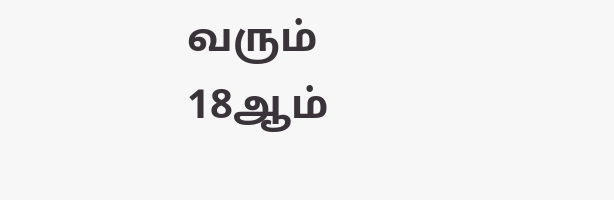வரும் 18ஆம்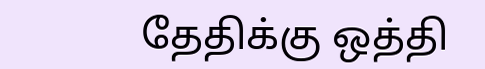தேதிக்கு ஒத்தி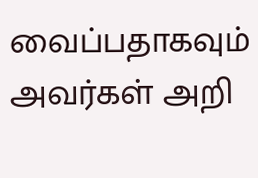வைப்பதாகவும் அவர்கள் அறி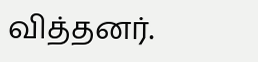வித்தனர்.